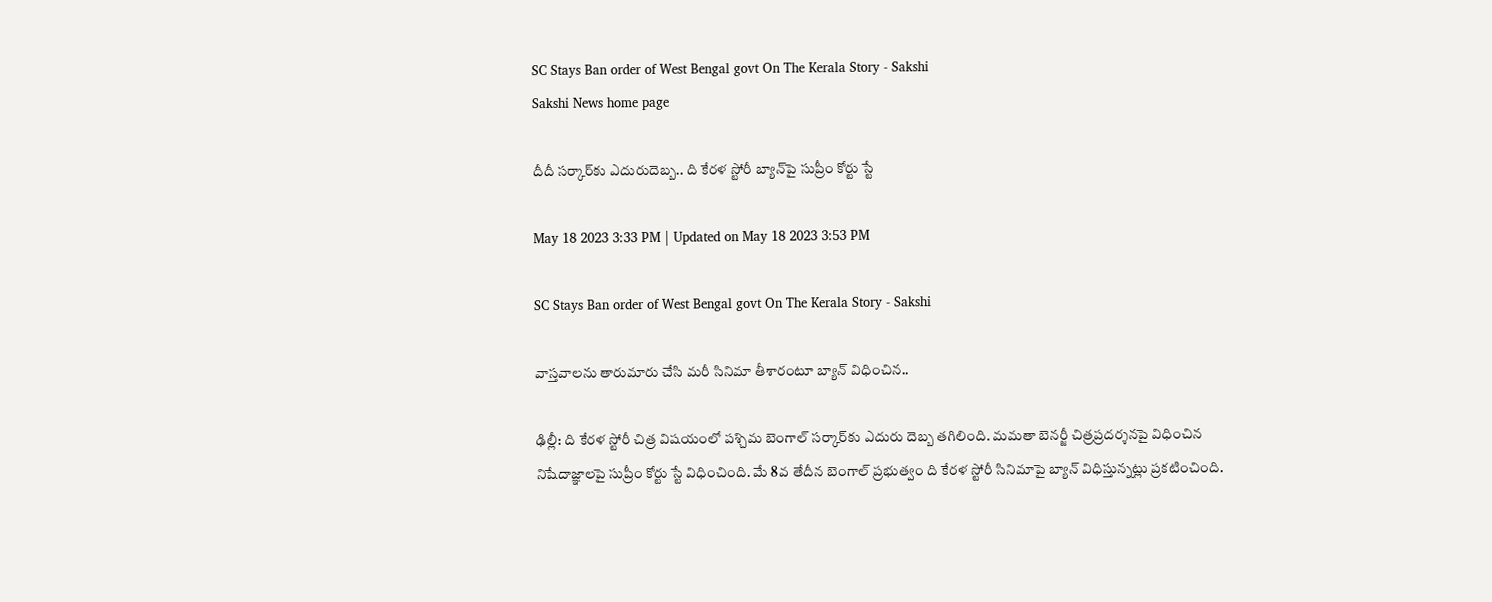SC Stays Ban order of West Bengal govt On The Kerala Story - Sakshi
Sakshi News home page

దీదీ సర్కార్‌కు ఎదురుదెబ్బ.. ది కేరళ స్టోరీ బ్యాన్‌పై సుప్రీం కోర్టు స్టే

May 18 2023 3:33 PM | Updated on May 18 2023 3:53 PM

SC Stays Ban order of West Bengal govt On The Kerala Story - Sakshi

వాస్తవాలను తారుమారు చేసి మరీ సినిమా తీశారంటూ బ్యాన్‌ విధించిన..

ఢిల్లీ: ది కేరళ స్టోరీ చిత్ర విషయంలో పశ్చిమ బెంగాల్‌ సర్కార్‌కు ఎదురు దెబ్బ తగిలింది. మమతా బెనర్జీ చిత్రప్రదర్శనపై విధించిన నిషేదాజ్ఞాలపై సుప్రీం కోర్టు స్టే విధించింది. మే 8వ తేదీన బెంగాల్‌ ప్రభుత్వం ది కేరళ స్టోరీ సినిమాపై బ్యాన్‌ విధిస్తున్నట్లు ప్రకటించింది.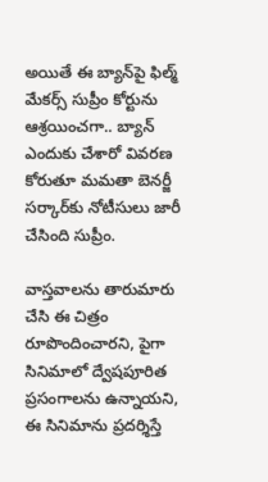అయితే ఈ బ్యాన్‌పై ఫిల్మ్‌ మేకర్స్‌ సుప్రీం కోర్టును ఆశ్రయించగా.. బ్యాన్‌ ఎందుకు చేశారో వివరణ కోరుతూ మమతా బెనర్జీ సర్కార్‌కు నోటీసులు జారీ చేసింది సుప్రీం.

వాస్తవాలను తారుమారు చేసి ఈ చిత్రం రూపొందించారని, పైగా  సినిమాలో ద్వేషపూరిత ప్రసంగాలను ఉన్నాయని, ఈ సినిమాను ప్రదర్శిస్తే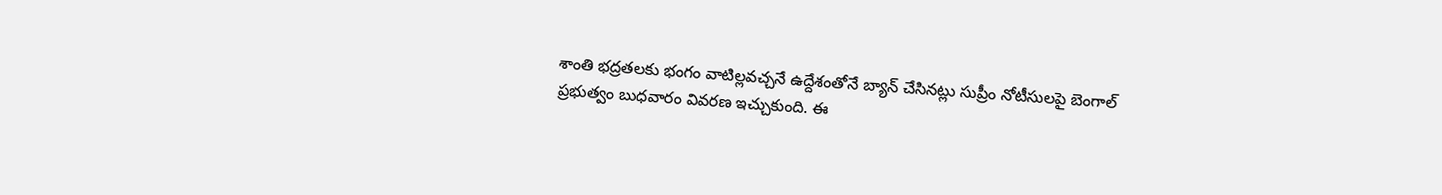శాంతి భద్రతలకు భంగం వాటిల్లవచ్చనే ఉద్దేశంతోనే బ్యాన్‌ చేసినట్లు సుప్రీం నోటీసులపై బెంగాల్‌ ప్రభుత్వం బుధవారం వివరణ ఇచ్చుకుంది. ఈ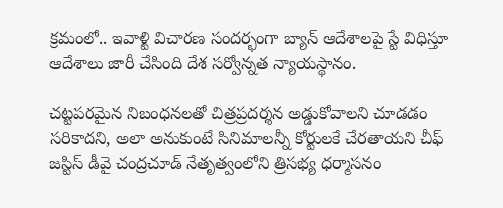క్రమంలో.. ఇవాళ్టి విచారణ సందర్భంగా బ్యాన్‌ ఆదేశాలపై స్టే విధిస్తూ ఆదేశాలు జారీ చేసింది దేశ సర్వోన్నత న్యాయస్థానం.

చట్టపరమైన నిబంధనలతో చిత్రప్రదర్శన అడ్డుకోవాలని చూడడం సరికాదని, అలా అనుకుంటే సినిమాలన్నీ కోర్టులకే చేరతాయని చీఫ్‌ జస్టిస్‌ డీవై చంద్రచూడ్‌ నేతృత్వంలోని త్రిసభ్య ధర్మాసనం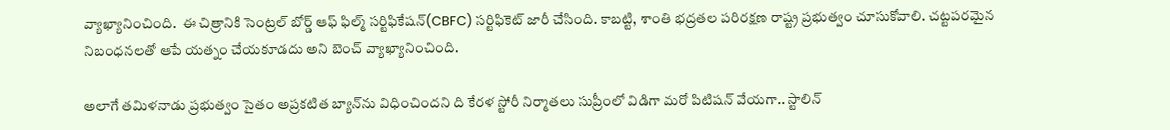వ్యాఖ్యానించింది.  ఈ చిత్రానికి సెంట్రల్‌ బోర్డ్‌ ఆఫ్‌ ఫిల్మ్‌ సర్టిఫికేషన్‌(CBFC) సర్టిఫికెట్‌ జారీ చేసింది. కాబట్టి, శాంతి భద్రతల పరిరక్షణ రాష్ట్ర ప్రభుత్వం చూసుకోవాలి. చట్టపరమైన నిబంధనలతో ఆపే యత్నం చేయకూడదు అని బెంచ్‌ వ్యాఖ్యానించింది.

అలాగే తమిళనాడు ప్రభుత్వం సైతం అప్రకటిత బ్యాన్‌ను విధించిందని ది కేరళ స్టోరీ నిర్మాతలు సుప్రీంలో విడిగా మరో పిటిషన్‌ వేయగా.. స్టాలిన్‌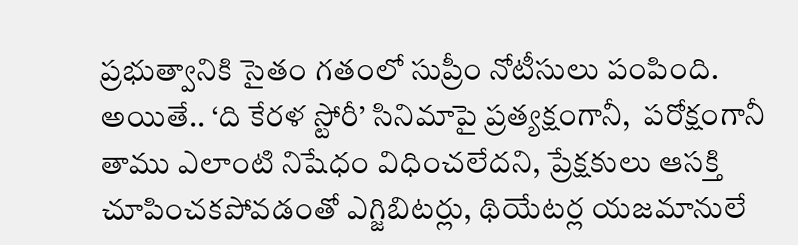ప్రభుత్వానికి సైతం గతంలో సుప్రీం నోటీసులు పంపింది. అయితే.. ‘ది కేరళ స్టోరీ’ సినిమాపై ప్రత్యక్షంగానీ,  పరోక్షంగానీ తాము ఎలాంటి నిషేధం విధించలేదని, ప్రేక్షకులు ఆసక్తి చూపించకపోవడంతో ఎగ్జిబిటర్లు, థియేటర్ల యజమానులే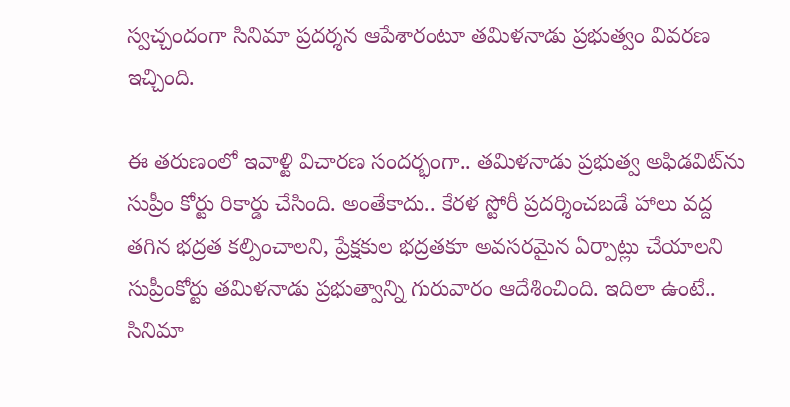స్వచ్చందంగా సినిమా ప్రదర్శన ఆపేశారంటూ తమిళనాడు ప్రభుత్వం వివరణ ఇచ్చింది.

ఈ తరుణంలో ఇవాళ్టి విచారణ సందర్భంగా.. తమిళనాడు ప్రభుత్వ అఫిడవిట్‌ను సుప్రీం కోర్టు రికార్డు చేసింది. అంతేకాదు.. కేరళ స్టోరీ ప్రదర్శించబడే హాలు వద్ద తగిన భద్రత కల్పించాలని, ప్రేక్షకుల భద్రతకూ అవసరమైన ఏర్పాట్లు చేయాలని సుప్రీంకోర్టు తమిళనాడు ప్రభుత్వాన్ని గురువారం ఆదేశించింది. ఇదిలా ఉంటే.. సినిమా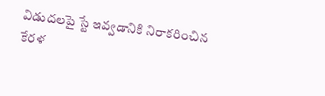విడుదలపై స్టే ఇవ్వడానికి నిరాకరించిన కేరళ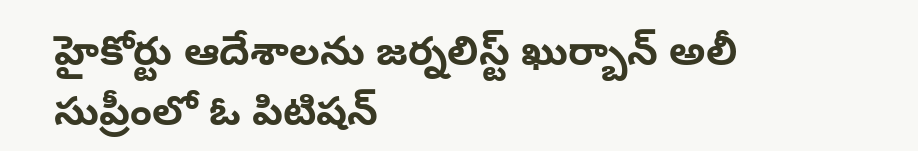హైకోర్టు ఆదేశాలను జర్నలిస్ట్ ఖుర్బాన్ అలీ  సుప్రీంలో ఓ పిటిషన్‌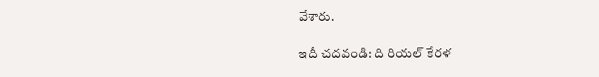వేశారు.

ఇదీ చదవండి: ది రియల్‌ కేరళ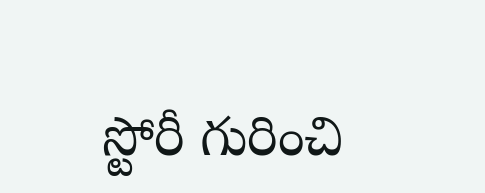స్టోరీ గురించి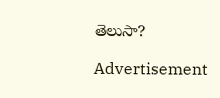తెలుసా?

Advertisement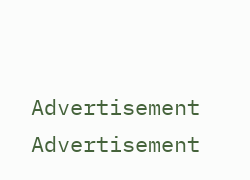Advertisement
Advertisement